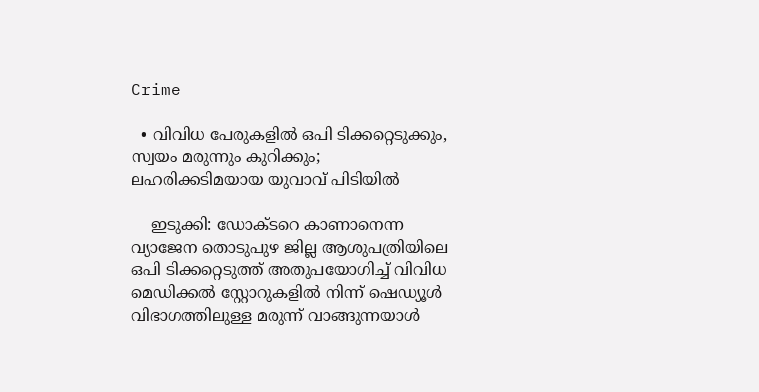Crime

  • വിവിധ പേരുകളില്‍ ഒപി ടിക്കറ്റെടുക്കും, സ്വയം മരുന്നും കുറിക്കും; ലഹരിക്കടിമയായ യുവാവ് പിടിയില്‍

    ഇടുക്കി: ഡോക്ടറെ കാണാനെന്ന വ്യാജേന തൊടുപുഴ ജില്ല ആശുപത്രിയിലെ ഒപി ടിക്കറ്റെടുത്ത് അതുപയോഗിച്ച് വിവിധ മെഡിക്കല്‍ സ്റ്റോറുകളില്‍ നിന്ന് ഷെഡ്യൂള്‍ വിഭാഗത്തിലുള്ള മരുന്ന് വാങ്ങുന്നയാള്‍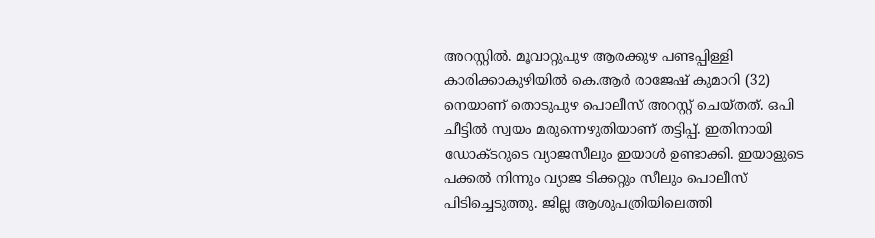അറസ്റ്റില്‍. മൂവാറ്റുപുഴ ആരക്കുഴ പണ്ടപ്പിള്ളി കാരിക്കാകുഴിയില്‍ കെ.ആര്‍ രാജേഷ് കുമാറി (32) നെയാണ് തൊടുപുഴ പൊലീസ് അറസ്റ്റ് ചെയ്തത്. ഒപി ചീട്ടില്‍ സ്വയം മരുന്നെഴുതിയാണ് തട്ടിപ്പ്. ഇതിനായി ഡോക്ടറുടെ വ്യാജസീലും ഇയാള്‍ ഉണ്ടാക്കി. ഇയാളുടെ പക്കല്‍ നിന്നും വ്യാജ ടിക്കറ്റും സീലും പൊലീസ് പിടിച്ചെടുത്തു. ജില്ല ആശുപത്രിയിലെത്തി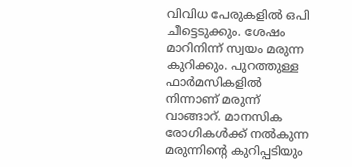വിവിധ പേരുകളില്‍ ഒപി ചീട്ടെടുക്കും. ശേഷം മാറിനിന്ന് സ്വയം മരുന്ന കുറിക്കും. പുറത്തുള്ള ഫാര്‍മസികളില്‍ നിന്നാണ് മരുന്ന് വാങ്ങാറ്. മാനസിക രോഗികള്‍ക്ക് നല്‍കുന്ന മരുന്നിന്റെ കുറിപ്പടിയും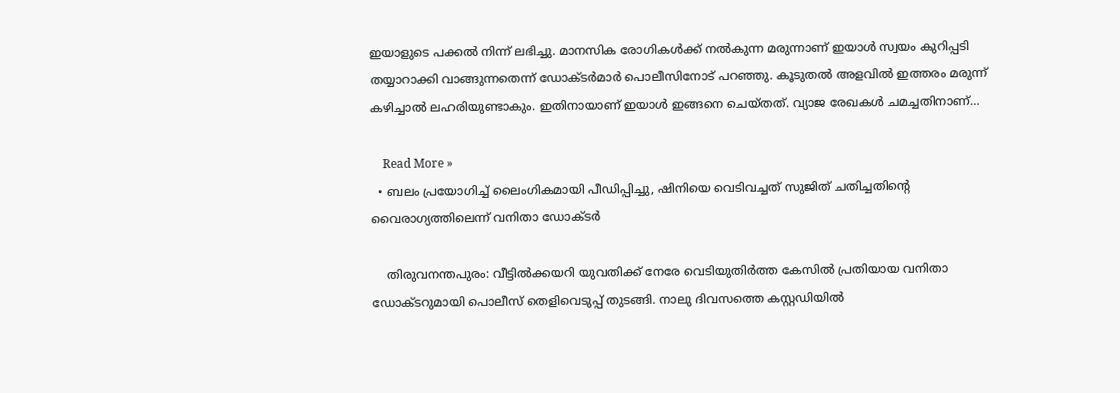ഇയാളുടെ പക്കല്‍ നിന്ന് ലഭിച്ചു. മാനസിക രോഗികള്‍ക്ക് നല്‍കുന്ന മരുന്നാണ് ഇയാള്‍ സ്വയം കുറിപ്പടി തയ്യാറാക്കി വാങ്ങുന്നതെന്ന് ഡോക്ടര്‍മാര്‍ പൊലീസിനോട് പറഞ്ഞു. കൂടുതല്‍ അളവില്‍ ഇത്തരം മരുന്ന് കഴിച്ചാല്‍ ലഹരിയുണ്ടാകും. ഇതിനായാണ് ഇയാള്‍ ഇങ്ങനെ ചെയ്തത്. വ്യാജ രേഖകള്‍ ചമച്ചതിനാണ്…

    Read More »
  • ബലം പ്രയോഗിച്ച് ലൈംഗികമായി പീഡിപ്പിച്ചു, ഷിനിയെ വെടിവച്ചത് സുജിത് ചതിച്ചതിന്റെ വൈരാഗ്യത്തിലെന്ന് വനിതാ ഡോക്ടര്‍

    തിരുവനന്തപുരം: വീട്ടില്‍ക്കയറി യുവതിക്ക് നേരേ വെടിയുതിര്‍ത്ത കേസില്‍ പ്രതിയായ വനിതാ ഡോക്ടറുമായി പൊലീസ് തെളിവെടുപ്പ് തുടങ്ങി. നാലു ദിവസത്തെ കസ്റ്റഡിയില്‍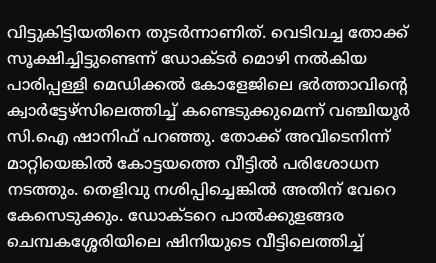വിട്ടുകിട്ടിയതിനെ തുടര്‍ന്നാണിത്. വെടിവച്ച തോക്ക് സൂക്ഷിച്ചിട്ടുണ്ടെന്ന് ഡോക്ടര്‍ മൊഴി നല്‍കിയ പാരിപ്പള്ളി മെഡിക്കല്‍ കോളേജിലെ ഭര്‍ത്താവിന്റെ ക്വാര്‍ട്ടേഴ്‌സിലെത്തിച്ച് കണ്ടെടുക്കുമെന്ന് വഞ്ചിയൂര്‍ സി.ഐ ഷാനിഫ് പറഞ്ഞു. തോക്ക് അവിടെനിന്ന് മാറ്റിയെങ്കില്‍ കോട്ടയത്തെ വീട്ടില്‍ പരിശോധന നടത്തും. തെളിവു നശിപ്പിച്ചെങ്കില്‍ അതിന് വേറെ കേസെടുക്കും. ഡോക്ടറെ പാല്‍ക്കുളങ്ങര ചെമ്പകശ്ശേരിയിലെ ഷിനിയുടെ വീട്ടിലെത്തിച്ച്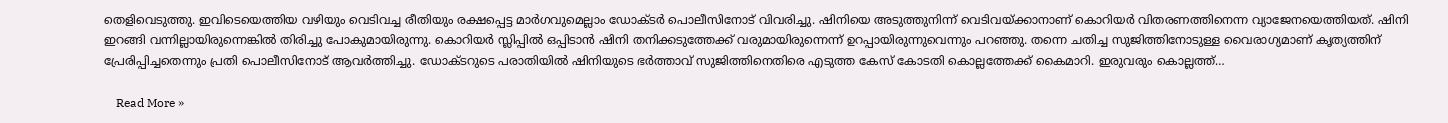തെളിവെടുത്തു. ഇവിടെയെത്തിയ വഴിയും വെടിവച്ച രീതിയും രക്ഷപ്പെട്ട മാര്‍ഗവുമെല്ലാം ഡോക്ടര്‍ പൊലീസിനോട് വിവരിച്ചു. ഷിനിയെ അടുത്തുനിന്ന് വെടിവയ്ക്കാനാണ് കൊറിയര്‍ വിതരണത്തിനെന്ന വ്യാജേനയെത്തിയത്. ഷിനി ഇറങ്ങി വന്നില്ലായിരുന്നെങ്കില്‍ തിരിച്ചു പോകുമായിരുന്നു. കൊറിയര്‍ സ്ലിപ്പില്‍ ഒപ്പിടാന്‍ ഷിനി തനിക്കടുത്തേക്ക് വരുമായിരുന്നെന്ന് ഉറപ്പായിരുന്നുവെന്നും പറഞ്ഞു. തന്നെ ചതിച്ച സുജിത്തിനോടുള്ള വൈരാഗ്യമാണ് കൃത്യത്തിന് പ്രേരിപ്പിച്ചതെന്നും പ്രതി പൊലീസിനോട് ആവര്‍ത്തിച്ചു. ഡോക്ടറുടെ പരാതിയില്‍ ഷിനിയുടെ ഭര്‍ത്താവ് സുജിത്തിനെതിരെ എടുത്ത കേസ് കോടതി കൊല്ലത്തേക്ക് കൈമാറി. ഇരുവരും കൊല്ലത്ത്…

    Read More »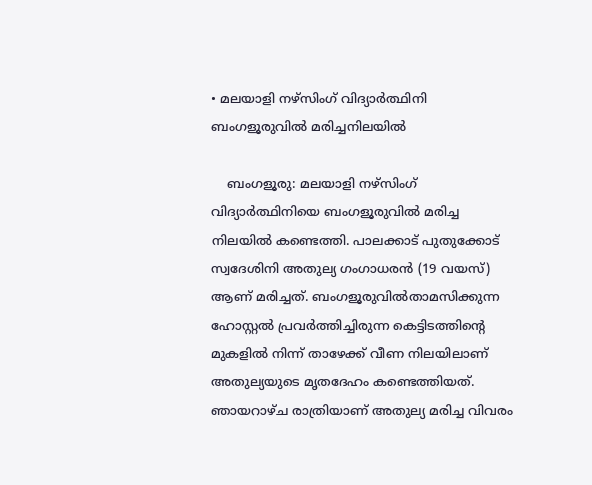• മലയാളി നഴ്സിംഗ് വിദ്യാര്‍ത്ഥിനി ബംഗളൂരുവില്‍ മരിച്ചനിലയില്‍

    ബംഗളൂരു: മലയാളി നഴ്സിംഗ് വിദ്യാര്‍ത്ഥിനിയെ ബംഗളൂരുവില്‍ മരിച്ച നിലയില്‍ കണ്ടെത്തി. പാലക്കാട് പുതുക്കോട് സ്വദേശിനി അതുല്യ ഗംഗാധരന്‍ (19 വയസ്) ആണ് മരിച്ചത്. ബംഗളൂരുവില്‍താമസിക്കുന്ന ഹോസ്റ്റല്‍ പ്രവര്‍ത്തിച്ചിരുന്ന കെട്ടിടത്തിന്റെ മുകളില്‍ നിന്ന് താഴേക്ക് വീണ നിലയിലാണ് അതുല്യയുടെ മൃതദേഹം കണ്ടെത്തിയത്. ഞായറാഴ്ച രാത്രിയാണ് അതുല്യ മരിച്ച വിവരം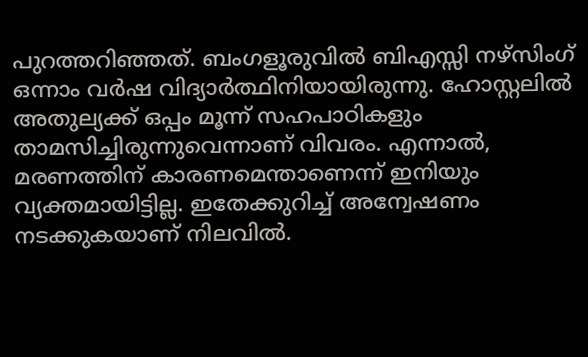പുറത്തറിഞ്ഞത്. ബംഗളൂരുവില്‍ ബിഎസ്സി നഴ്സിംഗ് ഒന്നാം വര്‍ഷ വിദ്യാര്‍ത്ഥിനിയായിരുന്നു. ഹോസ്റ്റലില്‍ അതുല്യക്ക് ഒപ്പം മൂന്ന് സഹപാഠികളും താമസിച്ചിരുന്നുവെന്നാണ് വിവരം. എന്നാല്‍, മരണത്തിന് കാരണമെന്താണെന്ന് ഇനിയും വ്യക്തമായിട്ടില്ല. ഇതേക്കുറിച്ച് അന്വേഷണം നടക്കുകയാണ് നിലവില്‍.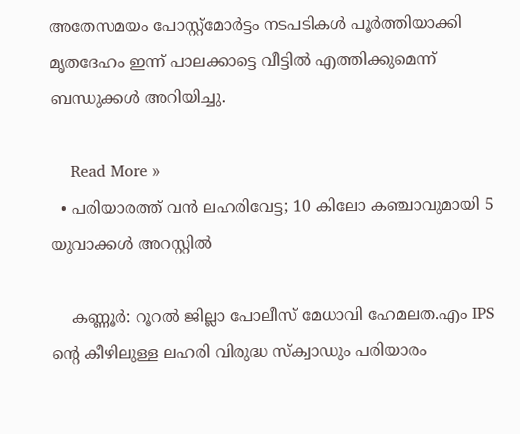അതേസമയം പോസ്റ്റ്മോര്‍ട്ടം നടപടികള്‍ പൂര്‍ത്തിയാക്കി മൃതദേഹം ഇന്ന് പാലക്കാട്ടെ വീട്ടില്‍ എത്തിക്കുമെന്ന് ബന്ധുക്കള്‍ അറിയിച്ചു.

    Read More »
  • പരിയാരത്ത് വന്‍ ലഹരിവേട്ട; 10 കിലോ കഞ്ചാവുമായി 5 യുവാക്കള്‍ അറസ്റ്റില്‍

    കണ്ണൂര്‍: റൂറല്‍ ജില്ലാ പോലീസ് മേധാവി ഹേമലത.എം IPS ന്റെ കീഴിലുള്ള ലഹരി വിരുദ്ധ സ്‌ക്വാഡും പരിയാരം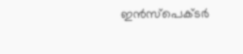ഇന്‍സ്പെക്ടര്‍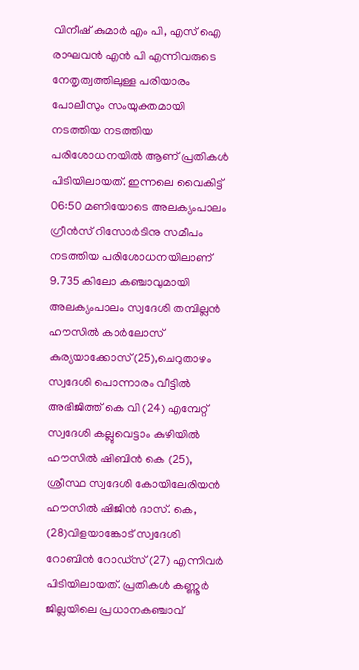വിനീഷ് കുമാര്‍ എം പി, എസ് ഐ രാഘവന്‍ എന്‍ പി എന്നിവരുടെ നേതൃത്വത്തിലുള്ള പരിയാരം പോലീസും സംയുക്തമായി നടത്തിയ നടത്തിയ പരിശോധനയില്‍ ആണ് പ്രതികള്‍ പിടിയിലായത്. ഇന്നലെ വൈകിട്ട് 06:50 മണിയോടെ അലക്യംപാലം ഗ്രീന്‍സ് റിസോര്‍ടിനു സമീപം നടത്തിയ പരിശോധനയിലാണ് 9.735 കിലോ കഞ്ചാവുമായി അലക്യംപാലം സ്വദേശി തമ്പില്ലന്‍ ഹൗസില്‍ കാര്‍ലോസ് കുര്യയാക്കോസ്(25),ചെറുതാഴം സ്വദേശി പൊന്നാരം വീട്ടില്‍ അഭിജിത്ത് കെ വി (24) എമ്പേറ്റ് സ്വദേശി കല്ലുവെട്ടാം കുഴിയില്‍ ഹൗസില്‍ ഷിബിന്‍ കെ (25), ശ്രീസ്ഥ സ്വദേശി കോയിലേരിയന്‍ ഹൗസില്‍ ഷിജിന്‍ ദാസ്. കെ, (28)വിളയാങ്കോട് സ്വദേശി റോബിന്‍ റോഡ്‌സ് (27) എന്നിവര്‍ പിടിയിലായത്. പ്രതികള്‍ കണ്ണൂര്‍ ജില്ലയിലെ പ്രധാനകഞ്ചാവ്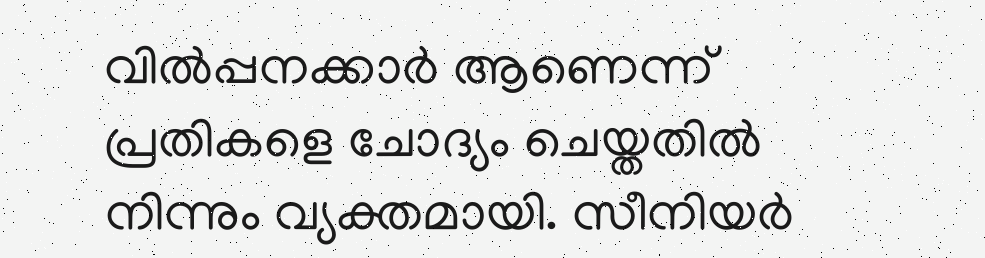വില്‍പ്പനക്കാര്‍ ആണെന്ന് പ്രതികളെ ചോദ്യം ചെയ്തതില്‍ നിന്നും വ്യക്തമായി. സീനിയര്‍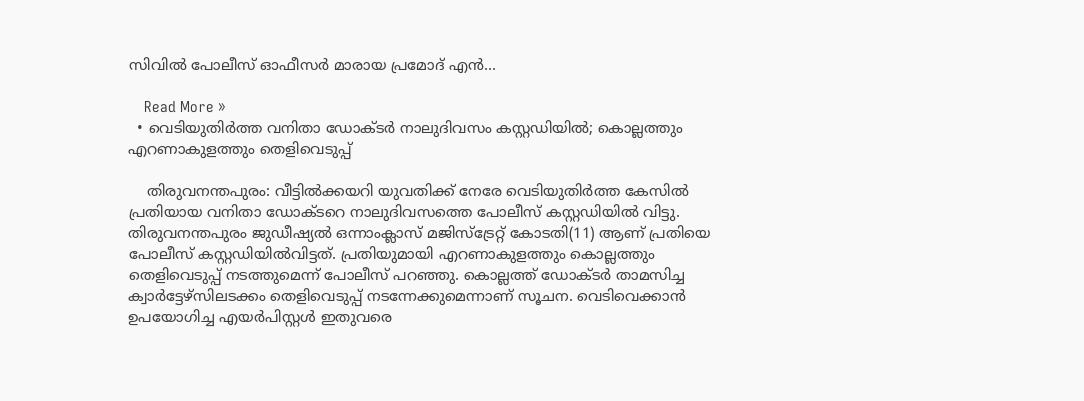സിവില്‍ പോലീസ് ഓഫീസര്‍ മാരായ പ്രമോദ് എന്‍…

    Read More »
  • വെടിയുതിര്‍ത്ത വനിതാ ഡോക്ടര്‍ നാലുദിവസം കസ്റ്റഡിയില്‍; കൊല്ലത്തും എറണാകുളത്തും തെളിവെടുപ്പ്

    തിരുവനന്തപുരം: വീട്ടില്‍ക്കയറി യുവതിക്ക് നേരേ വെടിയുതിര്‍ത്ത കേസില്‍ പ്രതിയായ വനിതാ ഡോക്ടറെ നാലുദിവസത്തെ പോലീസ് കസ്റ്റഡിയില്‍ വിട്ടു. തിരുവനന്തപുരം ജുഡീഷ്യല്‍ ഒന്നാംക്ലാസ് മജിസ്ട്രേറ്റ് കോടതി(11) ആണ് പ്രതിയെ പോലീസ് കസ്റ്റഡിയില്‍വിട്ടത്. പ്രതിയുമായി എറണാകുളത്തും കൊല്ലത്തും തെളിവെടുപ്പ് നടത്തുമെന്ന് പോലീസ് പറഞ്ഞു. കൊല്ലത്ത് ഡോക്ടര്‍ താമസിച്ച ക്വാര്‍ട്ടേഴ്സിലടക്കം തെളിവെടുപ്പ് നടന്നേക്കുമെന്നാണ് സൂചന. വെടിവെക്കാന്‍ ഉപയോഗിച്ച എയര്‍പിസ്റ്റള്‍ ഇതുവരെ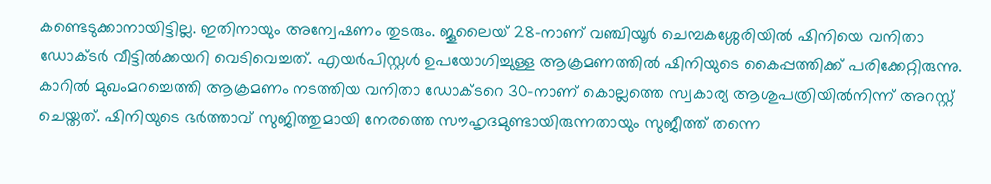കണ്ടെടുക്കാനായിട്ടില്ല. ഇതിനായും അന്വേഷണം തുടരും. ജൂലൈയ് 28-നാണ് വഞ്ചിയൂര്‍ ചെമ്പകശ്ശേരിയില്‍ ഷിനിയെ വനിതാ ഡോക്ടര്‍ വീട്ടില്‍ക്കയറി വെടിവെച്ചത്. എയര്‍പിസ്റ്റള്‍ ഉപയോഗിച്ചുള്ള ആക്രമണത്തില്‍ ഷിനിയുടെ കൈപ്പത്തിക്ക് പരിക്കേറ്റിരുന്നു. കാറില്‍ മുഖംമറച്ചെത്തി ആക്രമണം നടത്തിയ വനിതാ ഡോക്ടറെ 30-നാണ് കൊല്ലത്തെ സ്വകാര്യ ആശുപത്രിയില്‍നിന്ന് അറസ്റ്റ് ചെയ്തത്. ഷിനിയുടെ ഭര്‍ത്താവ് സുജിത്തുമായി നേരത്തെ സൗഹൃദമുണ്ടായിരുന്നതായും സുജീത്ത് തന്നെ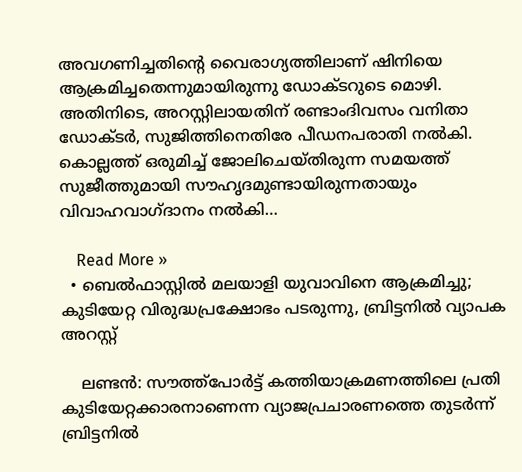അവഗണിച്ചതിന്റെ വൈരാഗ്യത്തിലാണ് ഷിനിയെ ആക്രമിച്ചതെന്നുമായിരുന്നു ഡോക്ടറുടെ മൊഴി. അതിനിടെ, അറസ്റ്റിലായതിന് രണ്ടാംദിവസം വനിതാ ഡോക്ടര്‍, സുജിത്തിനെതിരേ പീഡനപരാതി നല്‍കി. കൊല്ലത്ത് ഒരുമിച്ച് ജോലിചെയ്തിരുന്ന സമയത്ത് സുജീത്തുമായി സൗഹൃദമുണ്ടായിരുന്നതായും വിവാഹവാഗ്ദാനം നല്‍കി…

    Read More »
  • ബെല്‍ഫാസ്റ്റില്‍ മലയാളി യുവാവിനെ ആക്രമിച്ചു; കുടിയേറ്റ വിരുദ്ധപ്രക്ഷോഭം പടരുന്നു, ബ്രിട്ടനില്‍ വ്യാപക അറസ്റ്റ്

    ലണ്ടന്‍: സൗത്ത്‌പോര്‍ട്ട് കത്തിയാക്രമണത്തിലെ പ്രതി കുടിയേറ്റക്കാരനാണെന്ന വ്യാജപ്രചാരണത്തെ തുടര്‍ന്ന് ബ്രിട്ടനില്‍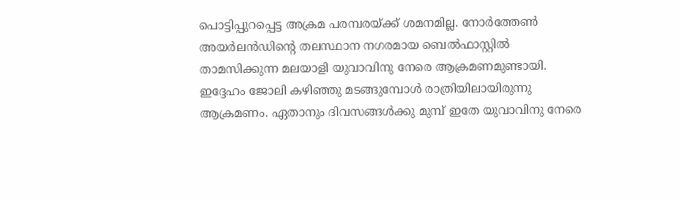പൊട്ടിപ്പുറപ്പെട്ട അക്രമ പരമ്പരയ്ക്ക് ശമനമില്ല. നോര്‍ത്തേണ്‍ അയര്‍ലന്‍ഡിന്റെ തലസ്ഥാന നഗരമായ ബെല്‍ഫാസ്റ്റില്‍ താമസിക്കുന്ന മലയാളി യുവാവിനു നേരെ ആക്രമണമുണ്ടായി. ഇദ്ദേഹം ജോലി കഴിഞ്ഞു മടങ്ങുമ്പോള്‍ രാത്രിയിലായിരുന്നു ആക്രമണം. ഏതാനും ദിവസങ്ങള്‍ക്കു മുമ്പ് ഇതേ യുവാവിനു നേരെ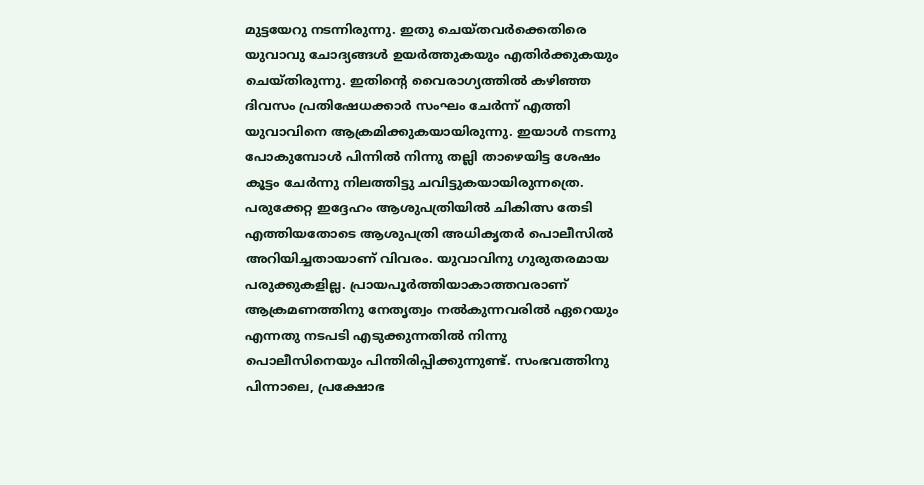മുട്ടയേറു നടന്നിരുന്നു. ഇതു ചെയ്തവര്‍ക്കെതിരെ യുവാവു ചോദ്യങ്ങള്‍ ഉയര്‍ത്തുകയും എതിര്‍ക്കുകയും ചെയ്തിരുന്നു. ഇതിന്റെ വൈരാഗ്യത്തില്‍ കഴിഞ്ഞ ദിവസം പ്രതിഷേധക്കാര്‍ സംഘം ചേര്‍ന്ന് എത്തി യുവാവിനെ ആക്രമിക്കുകയായിരുന്നു. ഇയാള്‍ നടന്നു പോകുമ്പോള്‍ പിന്നില്‍ നിന്നു തല്ലി താഴെയിട്ട ശേഷം കൂട്ടം ചേര്‍ന്നു നിലത്തിട്ടു ചവിട്ടുകയായിരുന്നത്രെ. പരുക്കേറ്റ ഇദ്ദേഹം ആശുപത്രിയില്‍ ചികിത്സ തേടി എത്തിയതോടെ ആശുപത്രി അധികൃതര്‍ പൊലീസില്‍ അറിയിച്ചതായാണ് വിവരം. യുവാവിനു ഗുരുതരമായ പരുക്കുകളില്ല. പ്രായപൂര്‍ത്തിയാകാത്തവരാണ് ആക്രമണത്തിനു നേതൃത്വം നല്‍കുന്നവരില്‍ ഏറെയും എന്നതു നടപടി എടുക്കുന്നതില്‍ നിന്നു പൊലീസിനെയും പിന്തിരിപ്പിക്കുന്നുണ്ട്. സംഭവത്തിനു പിന്നാലെ, പ്രക്ഷോഭ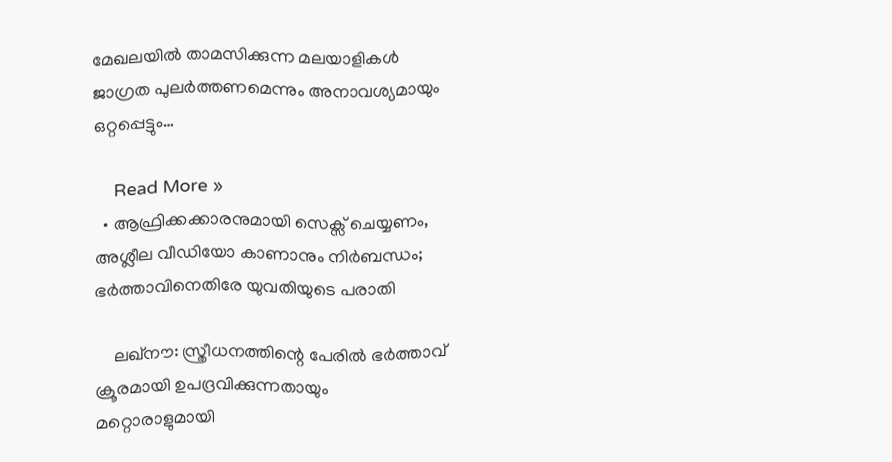മേഖലയില്‍ താമസിക്കുന്ന മലയാളികള്‍ ജാഗ്രത പുലര്‍ത്തണമെന്നും അനാവശ്യമായും ഒറ്റപ്പെട്ടും…

    Read More »
  • ആഫ്രിക്കക്കാരനുമായി സെക്സ് ചെയ്യണം, അശ്ലീല വീഡിയോ കാണാനും നിര്‍ബന്ധം; ഭര്‍ത്താവിനെതിരേ യുവതിയുടെ പരാതി

    ലഖ്നൗ: സ്ത്രീധനത്തിന്റെ പേരില്‍ ഭര്‍ത്താവ് ക്രൂരമായി ഉപദ്രവിക്കുന്നതായും മറ്റൊരാളുമായി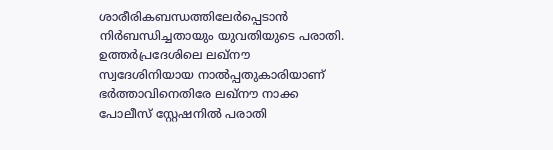ശാരീരികബന്ധത്തിലേര്‍പ്പെടാന്‍ നിര്‍ബന്ധിച്ചതായും യുവതിയുടെ പരാതി. ഉത്തര്‍പ്രദേശിലെ ലഖ്നൗ സ്വദേശിനിയായ നാല്‍പ്പതുകാരിയാണ് ഭര്‍ത്താവിനെതിരേ ലഖ്നൗ നാക്ക പോലീസ് സ്റ്റേഷനില്‍ പരാതി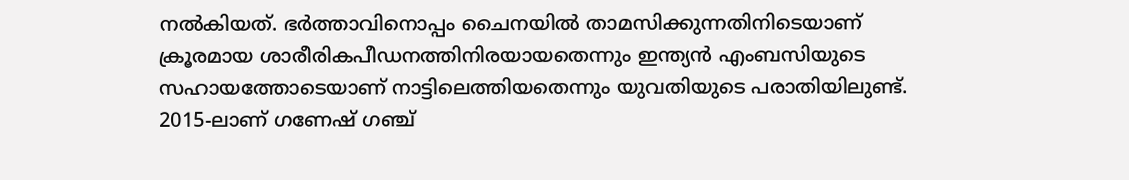നല്‍കിയത്. ഭര്‍ത്താവിനൊപ്പം ചൈനയില്‍ താമസിക്കുന്നതിനിടെയാണ് ക്രൂരമായ ശാരീരികപീഡനത്തിനിരയായതെന്നും ഇന്ത്യന്‍ എംബസിയുടെ സഹായത്തോടെയാണ് നാട്ടിലെത്തിയതെന്നും യുവതിയുടെ പരാതിയിലുണ്ട്. 2015-ലാണ് ഗണേഷ് ഗഞ്ച്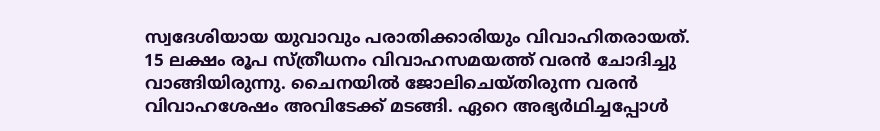സ്വദേശിയായ യുവാവും പരാതിക്കാരിയും വിവാഹിതരായത്. 15 ലക്ഷം രൂപ സ്ത്രീധനം വിവാഹസമയത്ത് വരന്‍ ചോദിച്ചു വാങ്ങിയിരുന്നു. ചൈനയില്‍ ജോലിചെയ്തിരുന്ന വരന്‍ വിവാഹശേഷം അവിടേക്ക് മടങ്ങി. ഏറെ അഭ്യര്‍ഥിച്ചപ്പോള്‍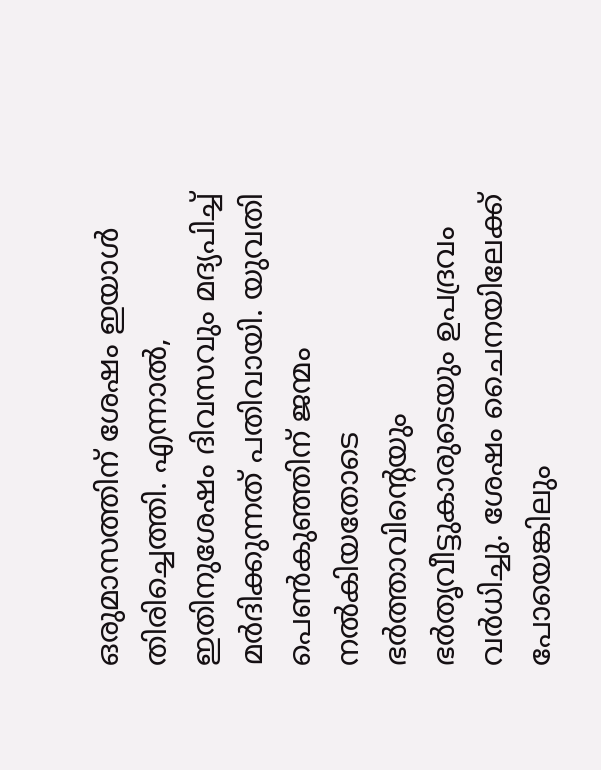ഒരുമാസത്തിന് ശേഷം ഇയാള്‍ തിരിച്ചെത്തി. എന്നാല്‍, ഇതിനുശേഷം ദിവസവും മദ്യപിച്ച് മര്‍ദിക്കുന്നത് പതിവായി. യുവതി പെണ്‍കുഞ്ഞിന് ജന്മം നല്‍കിയതോടെ ഭര്‍ത്താവിന്റെയും ഭര്‍തൃവീട്ടുകാരുടെയും ഉപദ്രവം വര്‍ധിച്ചു. ശേഷം ചൈനയിലേക്ക് പോയെങ്കിലും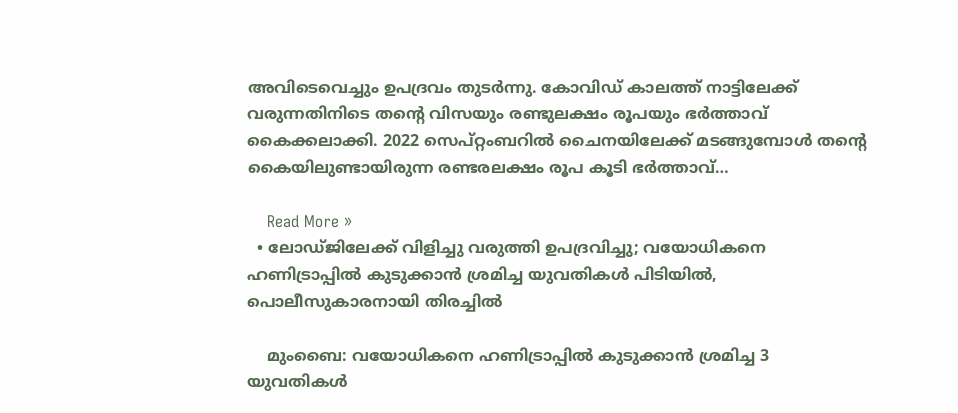അവിടെവെച്ചും ഉപദ്രവം തുടര്‍ന്നു. കോവിഡ് കാലത്ത് നാട്ടിലേക്ക് വരുന്നതിനിടെ തന്റെ വിസയും രണ്ടുലക്ഷം രൂപയും ഭര്‍ത്താവ് കൈക്കലാക്കി. 2022 സെപ്റ്റംബറില്‍ ചൈനയിലേക്ക് മടങ്ങുമ്പോള്‍ തന്റെ കൈയിലുണ്ടായിരുന്ന രണ്ടരലക്ഷം രൂപ കൂടി ഭര്‍ത്താവ്…

    Read More »
  • ലോഡ്ജിലേക്ക് വിളിച്ചു വരുത്തി ഉപദ്രവിച്ചു; വയോധികനെ ഹണിട്രാപ്പില്‍ കുടുക്കാന്‍ ശ്രമിച്ച യുവതികള്‍ പിടിയില്‍, പൊലീസുകാരനായി തിരച്ചില്‍

    മുംബൈ: വയോധികനെ ഹണിട്രാപ്പില്‍ കുടുക്കാന്‍ ശ്രമിച്ച 3 യുവതികള്‍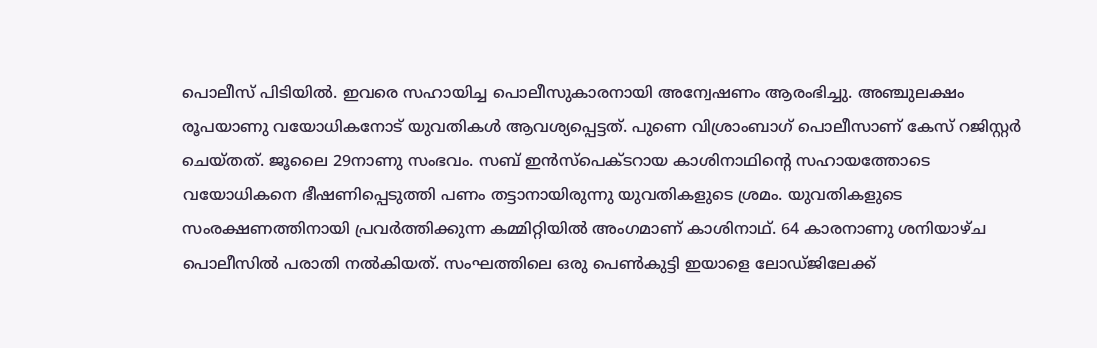പൊലീസ് പിടിയില്‍. ഇവരെ സഹായിച്ച പൊലീസുകാരനായി അന്വേഷണം ആരംഭിച്ചു. അഞ്ചുലക്ഷം രൂപയാണു വയോധികനോട് യുവതികള്‍ ആവശ്യപ്പെട്ടത്. പുണെ വിശ്രാംബാഗ് പൊലീസാണ് കേസ് റജിസ്റ്റര്‍ ചെയ്തത്. ജൂലൈ 29നാണു സംഭവം. സബ് ഇന്‍സ്‌പെക്ടറായ കാശിനാഥിന്റെ സഹായത്തോടെ വയോധികനെ ഭീഷണിപ്പെടുത്തി പണം തട്ടാനായിരുന്നു യുവതികളുടെ ശ്രമം. യുവതികളുടെ സംരക്ഷണത്തിനായി പ്രവര്‍ത്തിക്കുന്ന കമ്മിറ്റിയില്‍ അംഗമാണ് കാശിനാഥ്. 64 കാരനാണു ശനിയാഴ്ച പൊലീസില്‍ പരാതി നല്‍കിയത്. സംഘത്തിലെ ഒരു പെണ്‍കുട്ടി ഇയാളെ ലോഡ്ജിലേക്ക്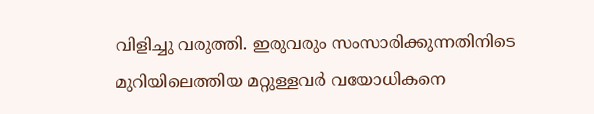വിളിച്ചു വരുത്തി. ഇരുവരും സംസാരിക്കുന്നതിനിടെ മുറിയിലെത്തിയ മറ്റുള്ളവര്‍ വയോധികനെ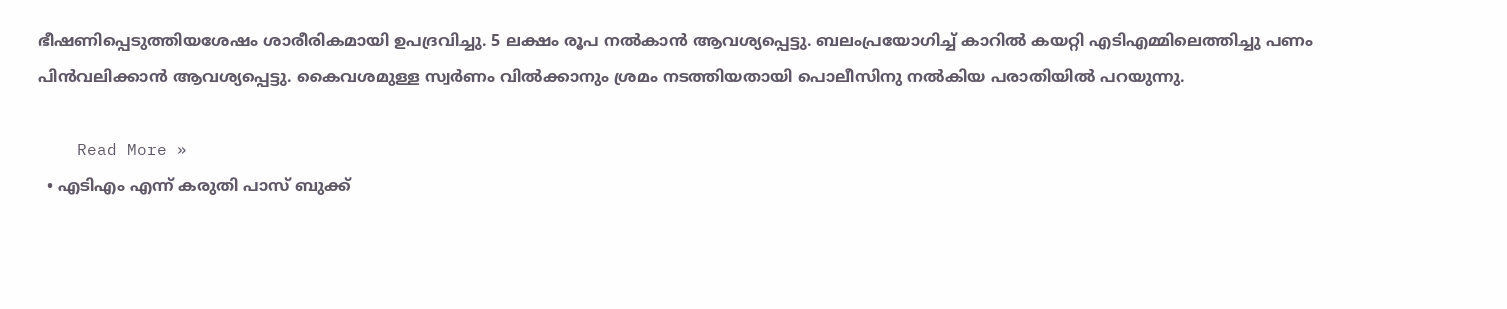ഭീഷണിപ്പെടുത്തിയശേഷം ശാരീരികമായി ഉപദ്രവിച്ചു. 5 ലക്ഷം രൂപ നല്‍കാന്‍ ആവശ്യപ്പെട്ടു. ബലംപ്രയോഗിച്ച് കാറില്‍ കയറ്റി എടിഎമ്മിലെത്തിച്ചു പണം പിന്‍വലിക്കാന്‍ ആവശ്യപ്പെട്ടു. കൈവശമുള്ള സ്വര്‍ണം വില്‍ക്കാനും ശ്രമം നടത്തിയതായി പൊലീസിനു നല്‍കിയ പരാതിയില്‍ പറയുന്നു.

    Read More »
  • എടിഎം എന്ന് കരുതി പാസ് ബുക്ക്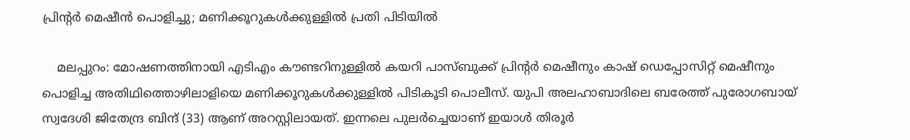പ്രിന്റര്‍ മെഷീന്‍ പൊളിച്ചു; മണിക്കൂറുകള്‍ക്കുള്ളില്‍ പ്രതി പിടിയില്‍

    മലപ്പുറം: മോഷണത്തിനായി എടിഎം കൗണ്ടറിനുള്ളില്‍ കയറി പാസ്ബുക്ക് പ്രിന്റര്‍ മെഷീനും കാഷ് ഡെപ്പോസിറ്റ് മെഷീനും പൊളിച്ച അതിഥിത്തൊഴിലാളിയെ മണിക്കൂറുകള്‍ക്കുള്ളില്‍ പിടികൂടി പൊലീസ്. യുപി അലഹാബാദിലെ ബരേത്ത് പുരോഗബായ് സ്വദേശി ജിതേന്ദ്ര ബിന്ദ് (33) ആണ് അറസ്റ്റിലായത്. ഇന്നലെ പുലര്‍ച്ചെയാണ് ഇയാള്‍ തിരൂര്‍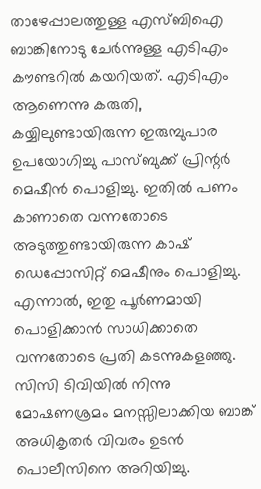താഴേപ്പാലത്തുള്ള എസ്ബിഐ ബാങ്കിനോടു ചേര്‍ന്നുള്ള എടിഎം കൗണ്ടറില്‍ കയറിയത്. എടിഎം ആണെന്നു കരുതി, കയ്യിലുണ്ടായിരുന്ന ഇരുമ്പുപാര ഉപയോഗിച്ചു പാസ്ബുക്ക് പ്രിന്റര്‍ മെഷീന്‍ പൊളിച്ചു. ഇതില്‍ പണം കാണാതെ വന്നതോടെ അടുത്തുണ്ടായിരുന്ന കാഷ് ഡെപ്പോസിറ്റ് മെഷീനും പൊളിച്ചു. എന്നാല്‍, ഇതു പൂര്‍ണമായി പൊളിക്കാന്‍ സാധിക്കാതെ വന്നതോടെ പ്രതി കടന്നുകളഞ്ഞു. സിസി ടിവിയില്‍ നിന്നു മോഷണശ്രമം മനസ്സിലാക്കിയ ബാങ്ക് അധികൃതര്‍ വിവരം ഉടന്‍ പൊലീസിനെ അറിയിച്ചു.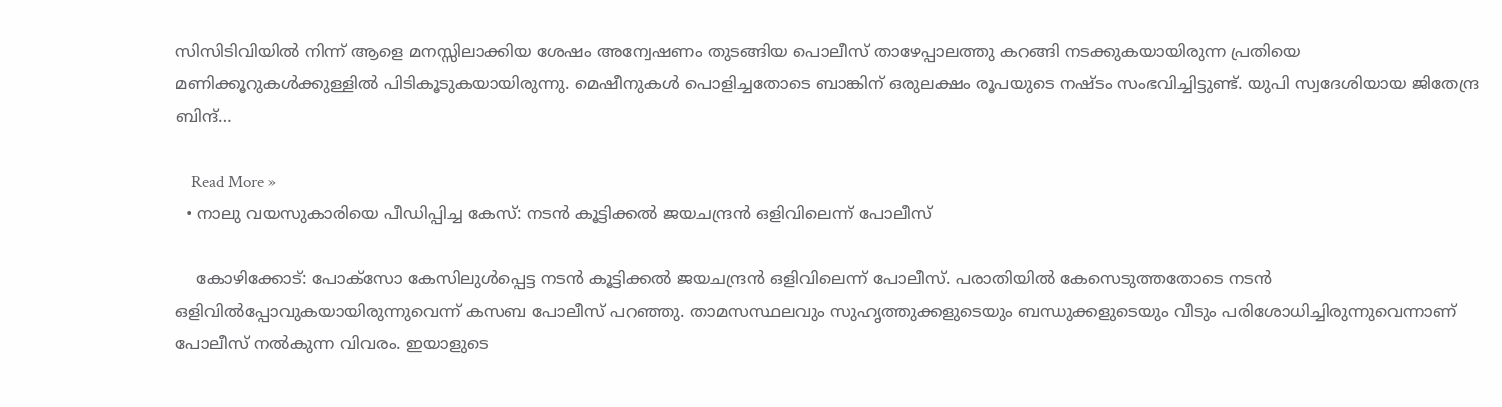സിസിടിവിയില്‍ നിന്ന് ആളെ മനസ്സിലാക്കിയ ശേഷം അന്വേഷണം തുടങ്ങിയ പൊലീസ് താഴേപ്പാലത്തു കറങ്ങി നടക്കുകയായിരുന്ന പ്രതിയെ മണിക്കൂറുകള്‍ക്കുള്ളില്‍ പിടികൂടുകയായിരുന്നു. മെഷീനുകള്‍ പൊളിച്ചതോടെ ബാങ്കിന് ഒരുലക്ഷം രൂപയുടെ നഷ്ടം സംഭവിച്ചിട്ടുണ്ട്. യുപി സ്വദേശിയായ ജിതേന്ദ്ര ബിന്ദ്…

    Read More »
  • നാലു വയസുകാരിയെ പീഡിപ്പിച്ച കേസ്: നടന്‍ കൂട്ടിക്കല്‍ ജയചന്ദ്രന്‍ ഒളിവിലെന്ന് പോലീസ്

    കോഴിക്കോട്: പോക്സോ കേസിലുള്‍പ്പെട്ട നടന്‍ കൂട്ടിക്കല്‍ ജയചന്ദ്രന്‍ ഒളിവിലെന്ന് പോലീസ്. പരാതിയില്‍ കേസെടുത്തതോടെ നടന്‍ ഒളിവില്‍പ്പോവുകയായിരുന്നുവെന്ന് കസബ പോലീസ് പറഞ്ഞു. താമസസ്ഥലവും സുഹൃത്തുക്കളുടെയും ബന്ധുക്കളുടെയും വീടും പരിശോധിച്ചിരുന്നുവെന്നാണ് പോലീസ് നല്‍കുന്ന വിവരം. ഇയാളുടെ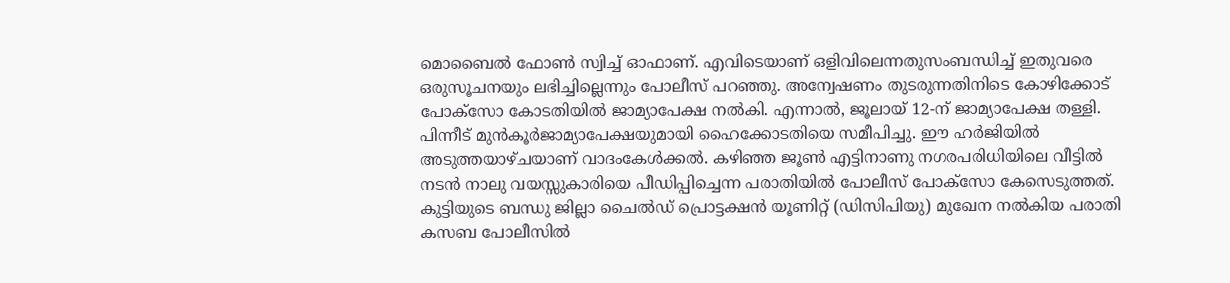മൊബൈല്‍ ഫോണ്‍ സ്വിച്ച് ഓഫാണ്. എവിടെയാണ് ഒളിവിലെന്നതുസംബന്ധിച്ച് ഇതുവരെ ഒരുസൂചനയും ലഭിച്ചില്ലെന്നും പോലീസ് പറഞ്ഞു. അന്വേഷണം തുടരുന്നതിനിടെ കോഴിക്കോട് പോക്സോ കോടതിയില്‍ ജാമ്യാപേക്ഷ നല്‍കി. എന്നാല്‍, ജൂലായ് 12-ന് ജാമ്യാപേക്ഷ തള്ളി. പിന്നീട് മുന്‍കൂര്‍ജാമ്യാപേക്ഷയുമായി ഹൈക്കോടതിയെ സമീപിച്ചു. ഈ ഹര്‍ജിയില്‍ അടുത്തയാഴ്ചയാണ് വാദംകേള്‍ക്കല്‍. കഴിഞ്ഞ ജൂണ്‍ എട്ടിനാണു നഗരപരിധിയിലെ വീട്ടില്‍ നടന്‍ നാലു വയസ്സുകാരിയെ പീഡിപ്പിച്ചെന്ന പരാതിയില്‍ പോലീസ് പോക്‌സോ കേസെടുത്തത്. കുട്ടിയുടെ ബന്ധു ജില്ലാ ചൈല്‍ഡ് പ്രൊട്ടക്ഷന്‍ യൂണിറ്റ് (ഡിസിപിയു) മുഖേന നല്‍കിയ പരാതി കസബ പോലീസില്‍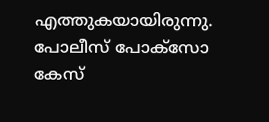എത്തുകയായിരുന്നു. പോലീസ് പോക്‌സോ കേസ്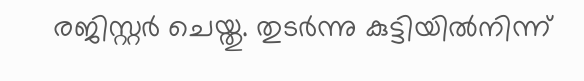രജിസ്റ്റര്‍ ചെയ്തു. തുടര്‍ന്നു കുട്ടിയില്‍നിന്ന്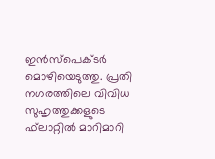ഇന്‍സ്‌പെക്ടര്‍ മൊഴിയെടുത്തു. പ്രതി നഗരത്തിലെ വിവിധ സുഹൃത്തുക്കളുടെ ഫ്‌ലാറ്റില്‍ മാറിമാറി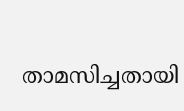താമസിച്ചതായി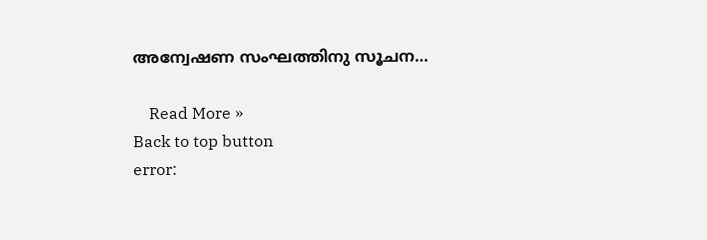അന്വേഷണ സംഘത്തിനു സൂചന…

    Read More »
Back to top button
error: